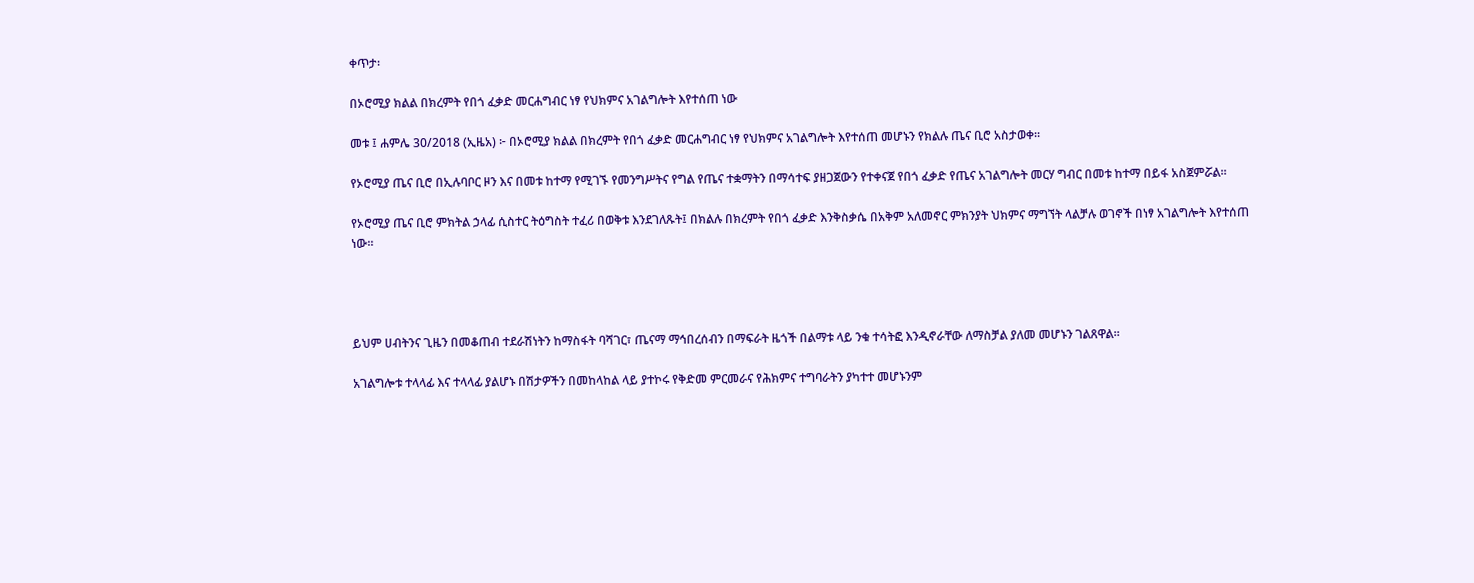ቀጥታ፡

በኦሮሚያ ክልል በክረምት የበጎ ፈቃድ መርሐግብር ነፃ የህክምና አገልግሎት እየተሰጠ ነው

መቱ ፤ ሐምሌ 30/2018 (ኢዜአ) ፦ በኦሮሚያ ክልል በክረምት የበጎ ፈቃድ መርሐግብር ነፃ የህክምና አገልግሎት እየተሰጠ መሆኑን የክልሉ ጤና ቢሮ አስታወቀ።

የኦሮሚያ ጤና ቢሮ በኢሉባቦር ዞን እና በመቱ ከተማ የሚገኙ የመንግሥትና የግል የጤና ተቋማትን በማሳተፍ ያዘጋጀውን የተቀናጀ የበጎ ፈቃድ የጤና አገልግሎት መርሃ ግብር በመቱ ከተማ በይፋ አስጀምሯል።

የኦሮሚያ ጤና ቢሮ ምክትል ኃላፊ ሲስተር ትዕግስት ተፈሪ በወቅቱ እንደገለጹት፤ በክልሉ በክረምት የበጎ ፈቃድ እንቅስቃሴ በአቅም አለመኖር ምክንያት ህክምና ማግኘት ላልቻሉ ወገኖች በነፃ አገልግሎት እየተሰጠ ነው።




ይህም ሀብትንና ጊዜን በመቆጠብ ተደራሽነትን ከማስፋት ባሻገር፣ ጤናማ ማኅበረሰብን በማፍራት ዜጎች በልማቱ ላይ ንቁ ተሳትፎ እንዲኖራቸው ለማስቻል ያለመ መሆኑን ገልጸዋል።

አገልግሎቱ ተላላፊ እና ተላላፊ ያልሆኑ በሽታዎችን በመከላከል ላይ ያተኮሩ የቅድመ ምርመራና የሕክምና ተግባራትን ያካተተ መሆኑንም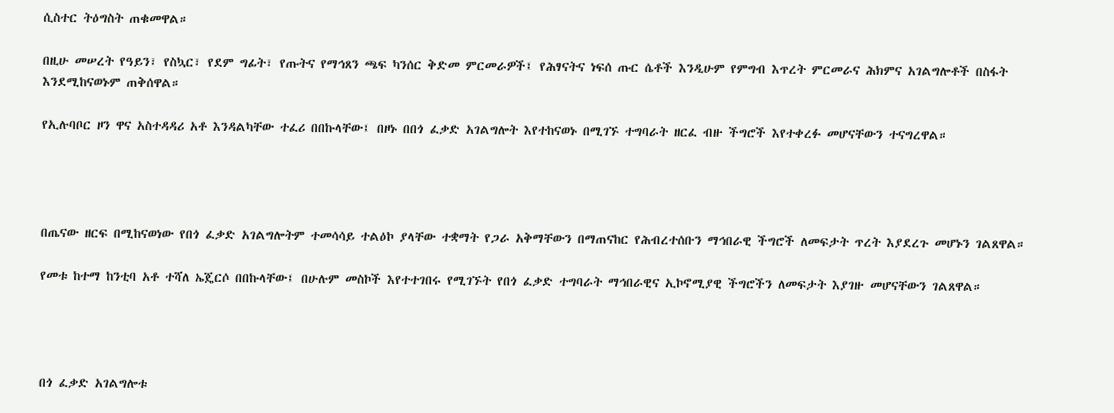ሲስተር ትዕግስት ጠቁመዋል።

በዚሁ መሠረት የዓይን፣ የስኳር፣ የደም ግፊት፣ የጡትና የማኅጸን ጫፍ ካንሰር ቅድመ ምርመራዎች፤ የሕፃናትና ነፍሰ ጡር ሴቶች እንዲሁም የምግብ እጥረት ምርመራና ሕክምና አገልግሎቶች በስፋት እንደሚከናወኑም ጠቅሰዋል።

የኢሉባቦር ዞን ዋና አስተዳዳሪ አቶ እንዳልካቸው ተፈሪ በበኩላቸው፤ በዞኑ በበጎ ፈቃድ አገልግሎት እየተከናወኑ በሚገኙ ተግባራት ዘርፈ ብዙ ችግሮች እየተቀረፉ መሆናቸውን ተናግረዋል።




በጤናው ዘርፍ በሚከናወነው የበጎ ፈቃድ አገልግሎትም ተመሳሳይ ተልዕኮ ያላቸው ተቋማት የጋራ አቅማቸውን በማጠናከር የሕብረተሰቡን ማኅበራዊ ችግሮች ለመፍታት ጥረት እያደረጉ መሆኑን ገልጸዋል።

የመቱ ከተማ ከንቲባ አቶ ተሻለ ኤጄርሶ በበኩላቸው፤ በሁሉም መስኮች እየተተገበሩ የሚገኙት የበጎ ፈቃድ ተግባራት ማኅበራዊና ኢኮኖሚያዊ ችግሮችን ለመፍታት እያገዙ መሆናቸውን ገልጸዋል።




በጎ ፈቃድ አገልግሎቱ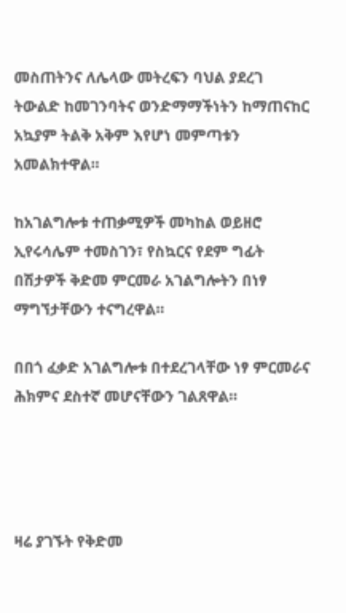መስጠትንና ለሌላው መትረፍን ባህል ያደረገ ትውልድ ከመገንባትና ወንድማማችነትን ከማጠናከር አኳያም ትልቅ አቅም እየሆነ መምጣቱን አመልክተዋል።

ከአገልግሎቱ ተጠቃሚዎች መካከል ወይዘሮ ኢየሩሳሌም ተመስገን፣ የስኳርና የደም ግፊት በሽታዎች ቅድመ ምርመራ አገልግሎትን በነፃ ማግኘታቸውን ተናግረዋል።

በበጎ ፈቃድ አገልግሎቱ በተደረገላቸው ነፃ ምርመራና ሕክምና ደስተኛ መሆናቸውን ገልጸዋል።




ዛሬ ያገኙት የቅድመ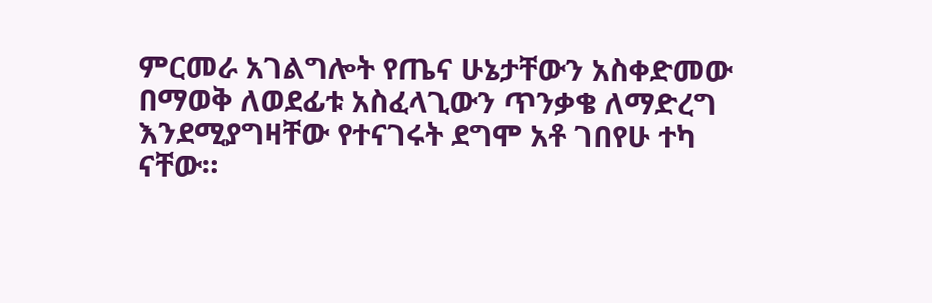ምርመራ አገልግሎት የጤና ሁኔታቸውን አስቀድመው በማወቅ ለወደፊቱ አስፈላጊውን ጥንቃቄ ለማድረግ እንደሚያግዛቸው የተናገሩት ደግሞ አቶ ገበየሁ ተካ ናቸው።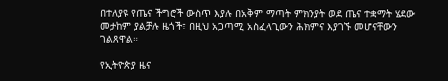በተለያዩ የጤና ችግሮች ውስጥ እያሉ በአቅም ማጣት ምክንያት ወደ ጤና ተቋማት ሄደው መታከም ያልቻሉ ዜጎች፣ በዚህ አጋጣሚ አስፈላጊውን ሕክምና እያገኙ መሆናቸውን ገልጸዋል።

የኢትዮጵያ ዜና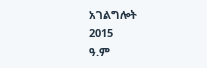አገልግሎት
2015
ዓ.ም